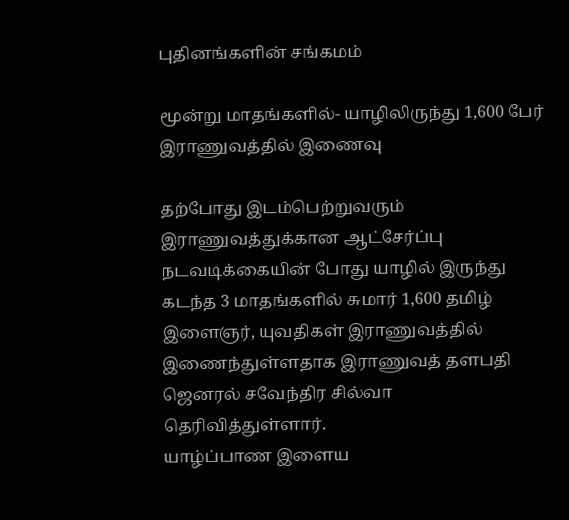புதினங்களின் சங்கமம்

மூன்று மாதங்களில்- யாழிலிருந்து 1,600 பேர் இராணுவத்தில் இணைவு

தற்போது இடம்பெற்றுவரும் இராணுவத்துக்கான ஆட்சேர்ப்பு நடவடிக்கையின் போது யாழில் இருந்து கடந்த 3 மாதங்களில் சுமார் 1,600 தமிழ் இளைஞர், யுவதிகள் இராணுவத்தில் இணைந்துள்ளதாக இராணுவத் தளபதி ஜெனரல் சவேந்திர சில்வா தெரிவித்துள்ளார்.
யாழ்ப்பாண இளைய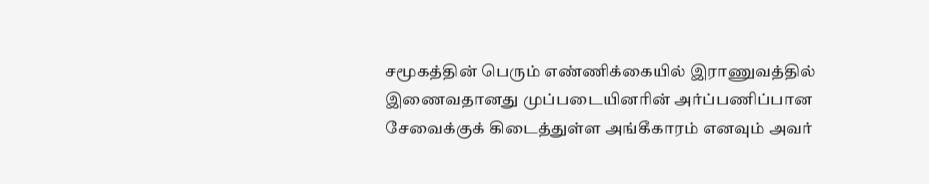சமூகத்தின் பெரும் எண்ணிக்கையில் இராணுவத்தில் இணைவதானது முப்படையினரின் அர்ப்பணிப்பான சேவைக்குக் கிடைத்துள்ள அங்கீகாரம் எனவும் அவர்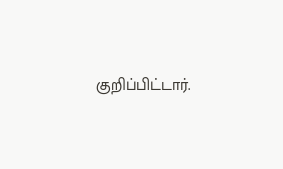குறிப்பிட்டார்.